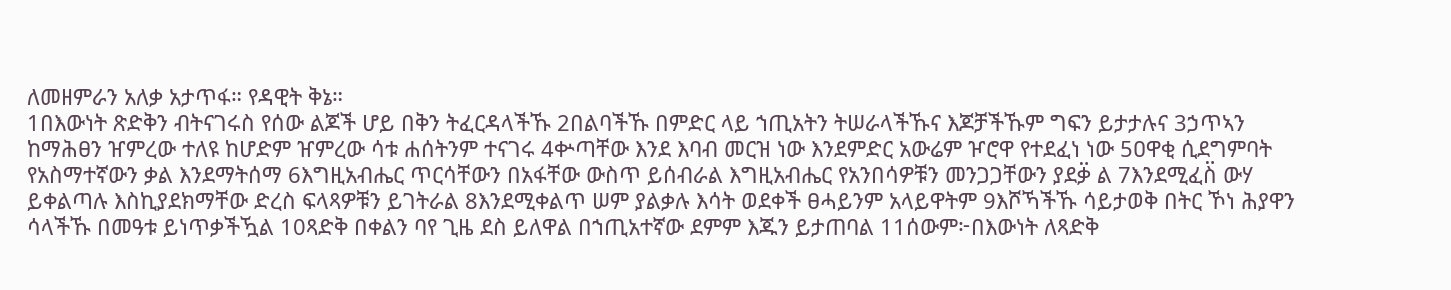ለመዘምራን አለቃ አታጥፋ። የዳዊት ቅኔ።
1በእውነት ጽድቅን ብትናገሩስ የሰው ልጆች ሆይ በቅን ትፈርዳላችኹ 2በልባችኹ በምድር ላይ ኀጢአትን ትሠራላችኹና እጆቻችኹም ግፍን ይታታሉና 3ኃጥኣን ከማሕፀን ዠምረው ተለዩ ከሆድም ዠምረው ሳቱ ሐሰትንም ተናገሩ 4ቍጣቸው እንደ እባብ መርዝ ነው እንደምድር አውሬም ዦሮዋ የተደፈነ ነው 5ዐዋቂ ሲደግምባት የአስማተኛውን ቃል እንደማትሰማ 6እግዚአብሔር ጥርሳቸውን በአፋቸው ውስጥ ይሰብራል እግዚአብሔር የአንበሳዎቹን መንጋጋቸውን ያደቃ፟ ል 7እንደሚፈስ፟ ውሃ ይቀልጣሉ እስኪያደክማቸው ድረስ ፍላጻዎቹን ይገትራል 8እንደሚቀልጥ ሠም ያልቃሉ እሳት ወደቀች ፀሓይንም አላይዋትም 9እሾኻችኹ ሳይታወቅ በትር ኾነ ሕያዋን ሳላችኹ በመዓቱ ይነጥቃችዃል 10ጻድቅ በቀልን ባየ ጊዜ ደስ ይለዋል በኀጢአተኛው ደምም እጁን ይታጠባል 11ሰውም፦በእውነት ለጻድቅ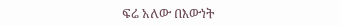ፍሬ አለው በእውነት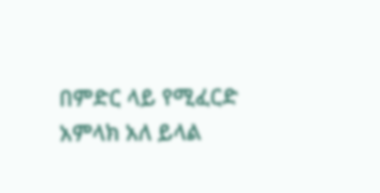በምድር ላይ የሚፈርድ አምላክ አለ ይላል